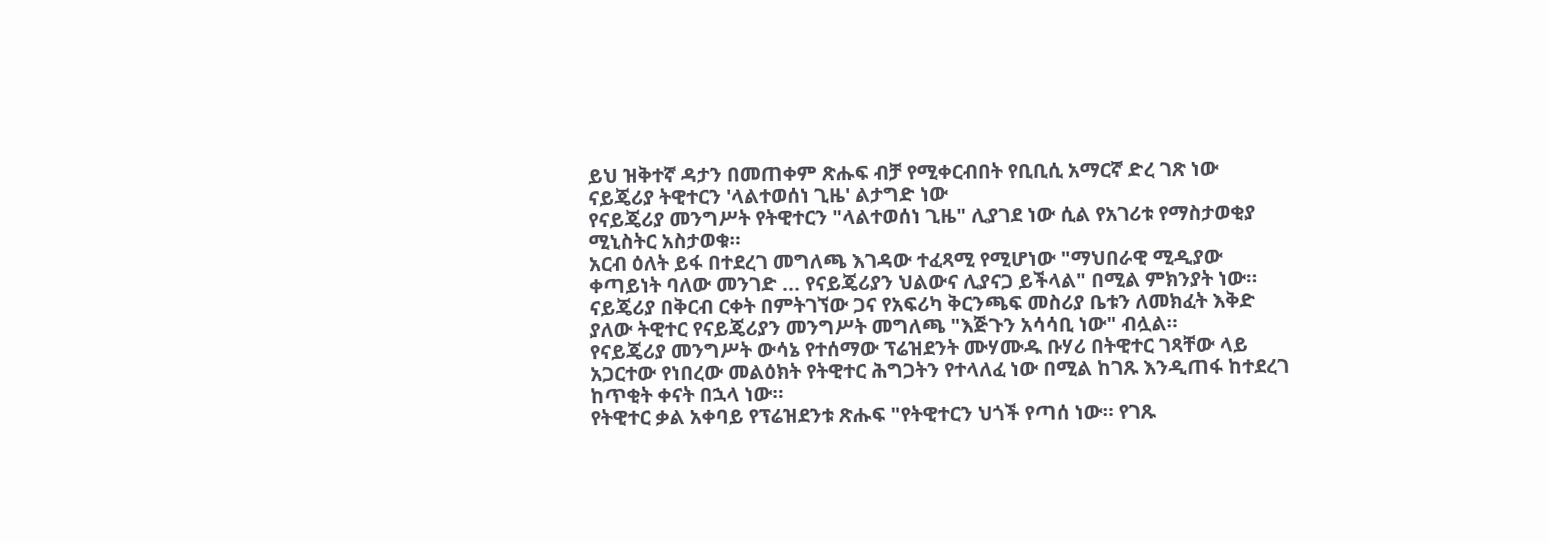ይህ ዝቅተኛ ዳታን በመጠቀም ጽሑፍ ብቻ የሚቀርብበት የቢቢሲ አማርኛ ድረ ገጽ ነው
ናይጄሪያ ትዊተርን 'ላልተወሰነ ጊዜ' ልታግድ ነው
የናይጄሪያ መንግሥት የትዊተርን "ላልተወሰነ ጊዜ" ሊያገደ ነው ሲል የአገሪቱ የማስታወቂያ ሚኒስትር አስታወቁ።
አርብ ዕለት ይፋ በተደረገ መግለጫ እገዳው ተፈጻሚ የሚሆነው "ማህበራዊ ሚዲያው ቀጣይነት ባለው መንገድ ... የናይጄሪያን ህልውና ሊያናጋ ይችላል" በሚል ምክንያት ነው።
ናይጄሪያ በቅርብ ርቀት በምትገኘው ጋና የአፍሪካ ቅርንጫፍ መስሪያ ቤቱን ለመክፈት እቅድ ያለው ትዊተር የናይጄሪያን መንግሥት መግለጫ "እጅጉን አሳሳቢ ነው" ብሏል።
የናይጄሪያ መንግሥት ውሳኔ የተሰማው ፕሬዝደንት ሙሃሙዱ ቡሃሪ በትዊተር ገጻቸው ላይ አጋርተው የነበረው መልዕክት የትዊተር ሕግጋትን የተላለፈ ነው በሚል ከገጹ እንዲጠፋ ከተደረገ ከጥቂት ቀናት በኋላ ነው።
የትዊተር ቃል አቀባይ የፕሬዝደንቱ ጽሑፍ "የትዊተርን ህጎች የጣሰ ነው። የገጹ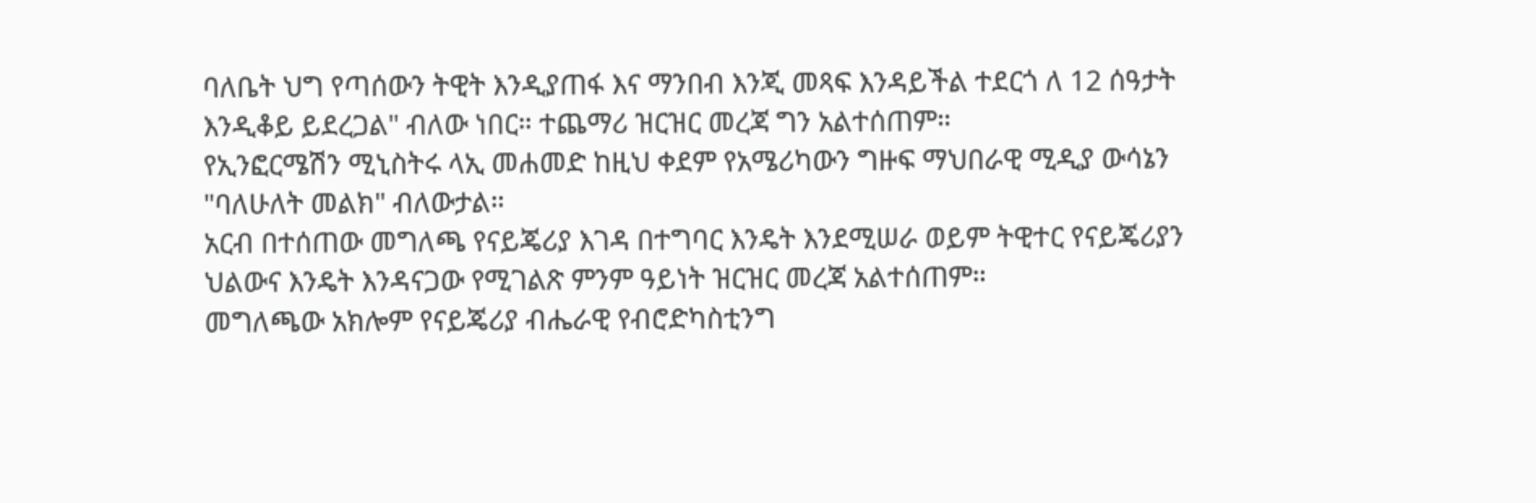ባለቤት ህግ የጣሰውን ትዊት እንዲያጠፋ እና ማንበብ እንጂ መጻፍ እንዳይችል ተደርጎ ለ 12 ሰዓታት እንዲቆይ ይደረጋል" ብለው ነበር። ተጨማሪ ዝርዝር መረጃ ግን አልተሰጠም።
የኢንፎርሜሽን ሚኒስትሩ ላኢ መሐመድ ከዚህ ቀደም የአሜሪካውን ግዙፍ ማህበራዊ ሚዲያ ውሳኔን "ባለሁለት መልክ" ብለውታል።
አርብ በተሰጠው መግለጫ የናይጄሪያ እገዳ በተግባር እንዴት እንደሚሠራ ወይም ትዊተር የናይጄሪያን ህልውና እንዴት እንዳናጋው የሚገልጽ ምንም ዓይነት ዝርዝር መረጃ አልተሰጠም።
መግለጫው አክሎም የናይጄሪያ ብሔራዊ የብሮድካስቲንግ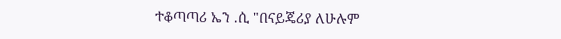ተቆጣጣሪ ኤን .ሲ "በናይጄሪያ ለሁሉም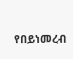የበይነመረብ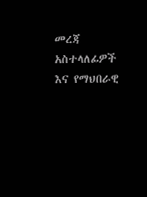መረጃ አስተላለፊዎች እና የማህበራዊ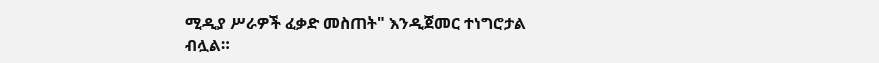ሚዲያ ሥራዎች ፈቃድ መስጠት" እንዲጀመር ተነግሮታል ብሏል።